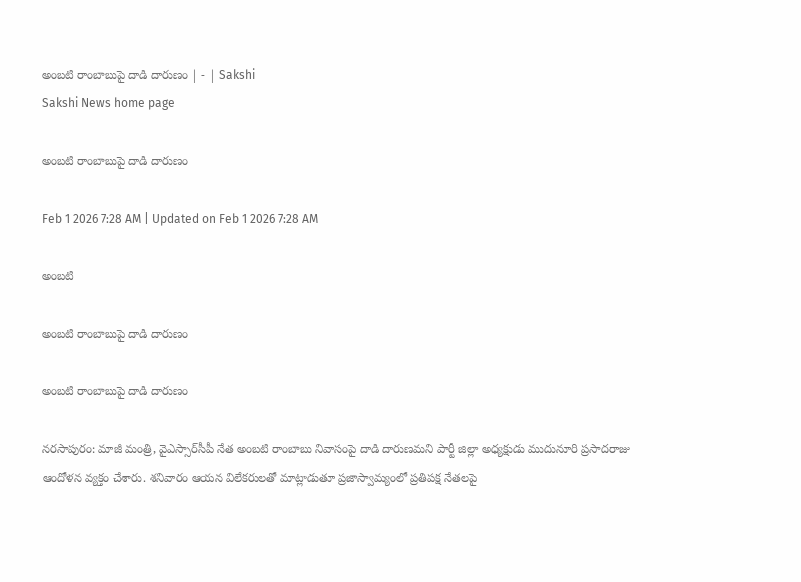అంబటి రాంబాబుపై దాడి దారుణం | - | Sakshi
Sakshi News home page

అంబటి రాంబాబుపై దాడి దారుణం

Feb 1 2026 7:28 AM | Updated on Feb 1 2026 7:28 AM

అంబటి

అంబటి రాంబాబుపై దాడి దారుణం

అంబటి రాంబాబుపై దాడి దారుణం

నరసాపురం: మాజీ మంత్రి, వైఎస్సార్‌సీపీ నేత అంబటి రాంబాబు నివాసంపై దాడి దారుణమని పార్టీ జిల్లా అధ్యక్షుడు ముదునూరి ప్రసాదరాజు ఆందోళన వ్యక్తం చేశారు. శనివారం ఆయన విలేకరులతో మాట్లాడుతూ ప్రజాస్వామ్యంలో ప్రతిపక్ష నేతలపై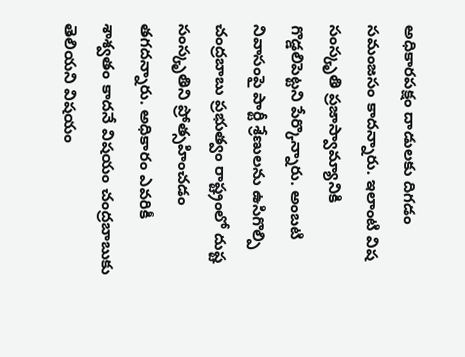అధికారపక్షం దాడులకు దిగడం సమంజసం కాదన్నారు. ఇలాంటి విష సంస్కృతి ప్రజాస్వామ్యానికి గొడ్డలిపెట్టని పేర్కొన్నారు. అంబటి నివాసంపై పార్టీ శ్రేణులను ఉసిగొల్పి చంద్రబాబు ప్రభుత్వం రాష్ట్రంలో దుష్ట సంస్కృతిని ప్రోత్సహించడం తగదన్నారు. అధికారం ఎవరికీ శాశ్వతం కాదనే విషయం చంద్రబాబుకు తెలియని విషయం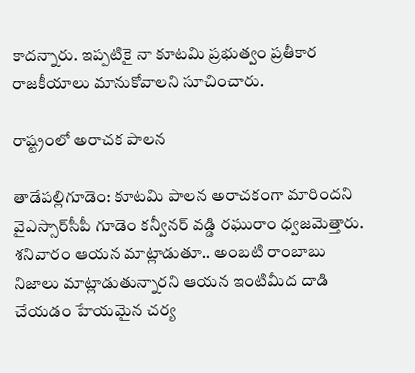కాదన్నారు. ఇప్పటికై నా కూటమి ప్రభుత్వం ప్రతీకార రాజకీయాలు మానుకోవాలని సూచించారు.

రాష్ట్రంలో అరాచక పాలన

తాడేపల్లిగూడెం: కూటమి పాలన అరాచకంగా మారిందని వైఎస్సార్‌సీపీ గూడెం కన్వీనర్‌ వడ్డి రఘురాం ధ్వజమెత్తారు. శనివారం ఆయన మాట్లాడుతూ.. అంబటి రాంబాబు నిజాలు మాట్లాడుతున్నారని ఆయన ఇంటిమీద దాడి చేయడం హేయమైన చర్య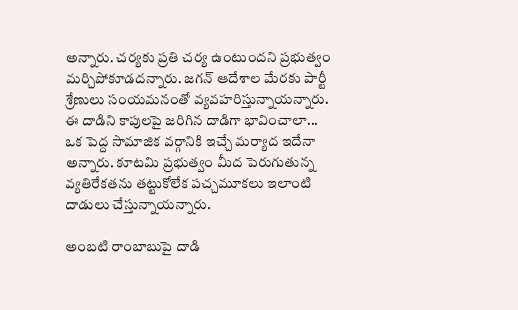అన్నారు. చర్యకు ప్రతి చర్య ఉంటుందని ప్రభుత్వం మర్చిపోకూడదన్నారు. జగన్‌ ఆదేశాల మేరకు పార్టీ శ్రేణులు సంయమనంతో వ్యవహరిస్తున్నాయన్నారు. ఈ దాడిని కాపులపై జరిగిన దాడిగా భావించాలా... ఒక పెద్ద సామాజిక వర్గానికి ఇచ్చే మర్యాద ఇదేనా అన్నారు. కూటమి ప్రభుత్వం మీద పెరుగుతున్న వ్యతిరేకతను తట్టుకోలేక పచ్చమూకలు ఇలాంటి దాడులు చేస్తున్నాయన్నారు.

అంబటి రాంబాబుపై దాడి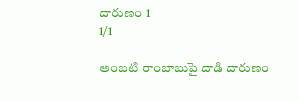దారుణం 1
1/1

అంబటి రాంబాబుపై దాడి దారుణం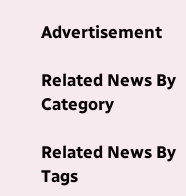Advertisement

Related News By Category

Related News By Tags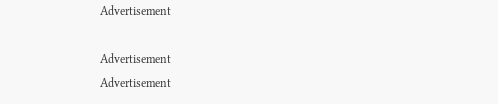Advertisement

Advertisement
Advertisement